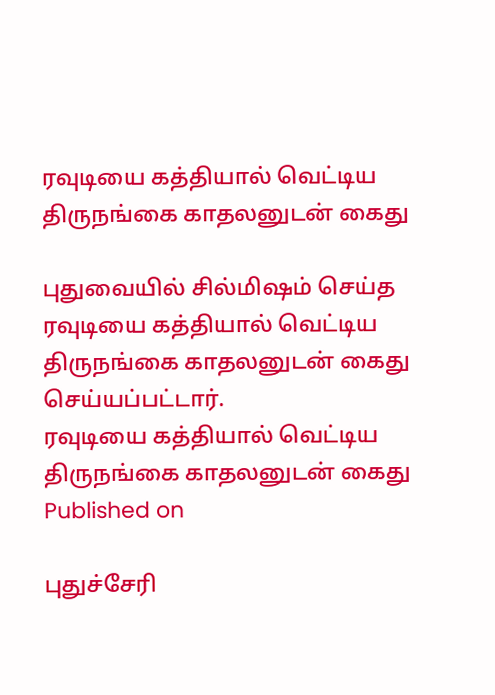ரவுடியை கத்தியால் வெட்டிய திருநங்கை காதலனுடன் கைது

புதுவையில் சில்மிஷம் செய்த ரவுடியை கத்தியால் வெட்டிய திருநங்கை காதலனுடன் கைது செய்யப்பட்டார்.
ரவுடியை கத்தியால் வெட்டிய திருநங்கை காதலனுடன் கைது
Published on

புதுச்சேரி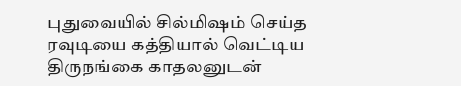புதுவையில் சில்மிஷம் செய்த ரவுடியை கத்தியால் வெட்டிய திருநங்கை காதலனுடன்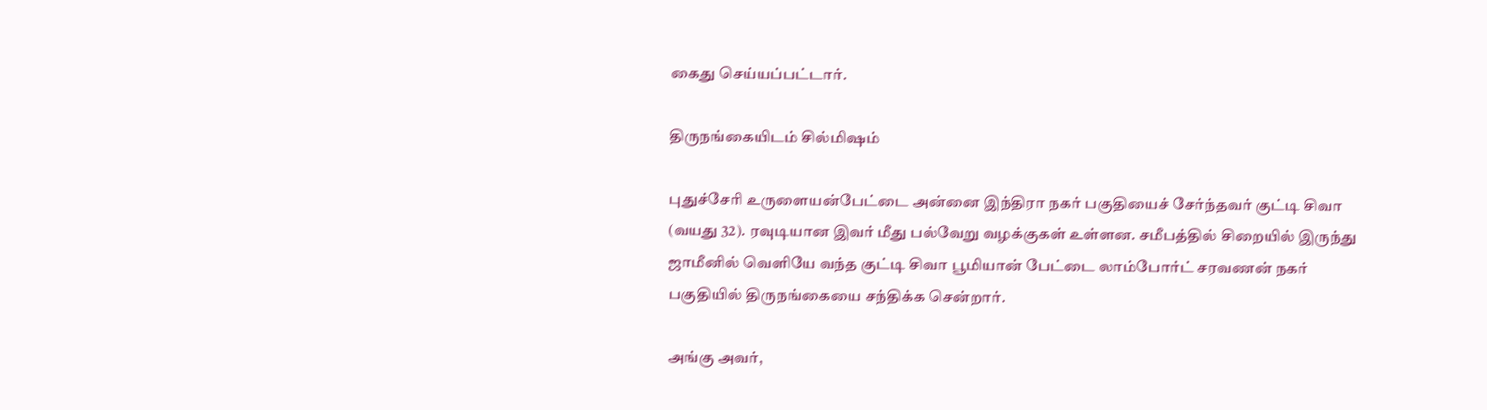கைது செய்யப்பட்டார்.

திருநங்கையிடம் சில்மிஷம்

புதுச்சேரி உருளையன்பேட்டை அன்னை இந்திரா நகர் பகுதியைச் சேர்ந்தவர் குட்டி சிவா (வயது 32). ரவுடியான இவர் மீது பல்வேறு வழக்குகள் உள்ளன. சமீபத்தில் சிறையில் இருந்து ஜாமீனில் வெளியே வந்த குட்டி சிவா பூமியான் பேட்டை லாம்போர்ட் சரவணன் நகர் பகுதியில் திருநங்கையை சந்திக்க சென்றார்.

அங்கு அவர்,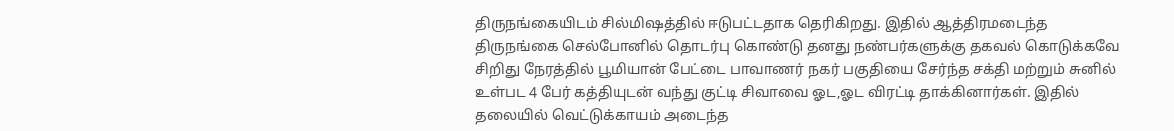திருநங்கையிடம் சில்மிஷத்தில் ஈடுபட்டதாக தெரிகிறது. இதில் ஆத்திரமடைந்த திருநங்கை செல்போனில் தொடர்பு கொண்டு தனது நண்பர்களுக்கு தகவல் கொடுக்கவே சிறிது நேரத்தில் பூமியான் பேட்டை பாவாணர் நகர் பகுதியை சேர்ந்த சக்தி மற்றும் சுனில் உள்பட 4 பேர் கத்தியுடன் வந்து குட்டி சிவாவை ஓட,ஓட விரட்டி தாக்கினார்கள். இதில் தலையில் வெட்டுக்காயம் அடைந்த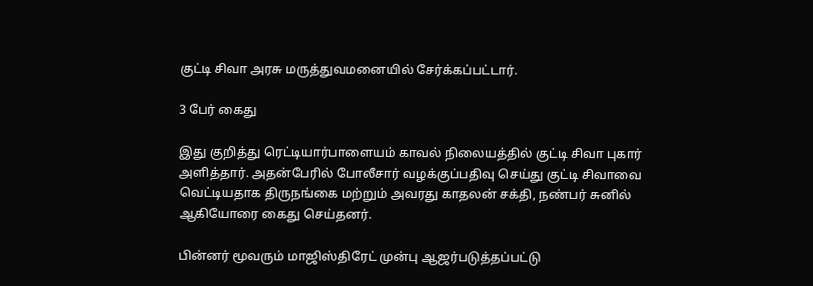குட்டி சிவா அரசு மருத்துவமனையில் சேர்க்கப்பட்டார்.

3 பேர் கைது

இது குறித்து ரெட்டியார்பாளையம் காவல் நிலையத்தில் குட்டி சிவா புகார் அளித்தார். அதன்பேரில் போலீசார் வழக்குப்பதிவு செய்து குட்டி சிவாவை வெட்டியதாக திருநங்கை மற்றும் அவரது காதலன் சக்தி, நண்பர் சுனில் ஆகியோரை கைது செய்தனர்.

பின்னர் மூவரும் மாஜிஸ்திரேட் முன்பு ஆஜர்படுத்தப்பட்டு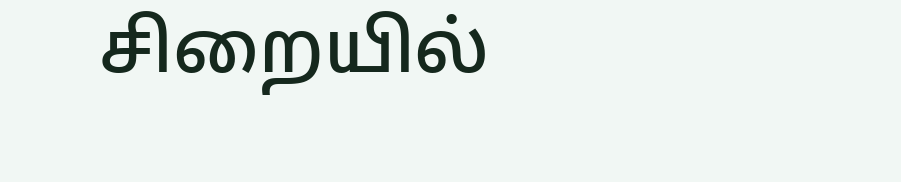சிறையில்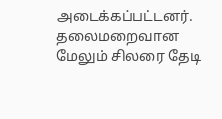அடைக்கப்பட்டனர். தலைமறைவான மேலும் சிலரை தேடி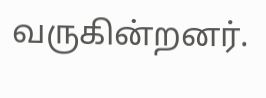வருகின்றனர்.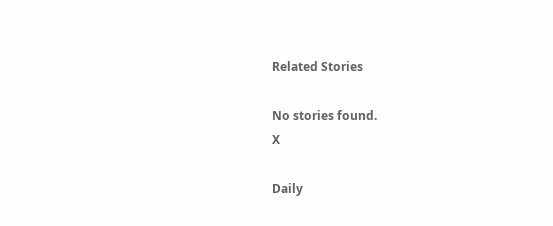Related Stories

No stories found.
X

Daily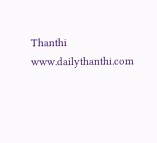Thanthi
www.dailythanthi.com